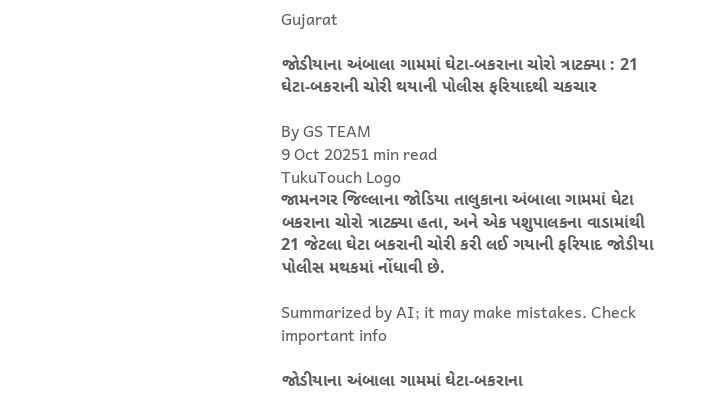Gujarat

જોડીયાના અંબાલા ગામમાં ઘેટા-બકરાના ચોરો ત્રાટક્યા : 21 ઘેટા-બકરાની ચોરી થયાની પોલીસ ફરિયાદથી ચકચાર

By GS TEAM
9 Oct 20251 min read
TukuTouch Logo
જામનગર જિલ્લાના જોડિયા તાલુકાના અંબાલા ગામમાં ઘેટા બકરાના ચોરો ત્રાટક્યા હતા, અને એક પશુપાલકના વાડામાંથી 21 જેટલા ઘેટા બકરાની ચોરી કરી લઈ ગયાની ફરિયાદ જોડીયા પોલીસ મથકમાં નોંધાવી છે.

Summarized by AI; it may make mistakes. Check important info

જોડીયાના અંબાલા ગામમાં ઘેટા-બકરાના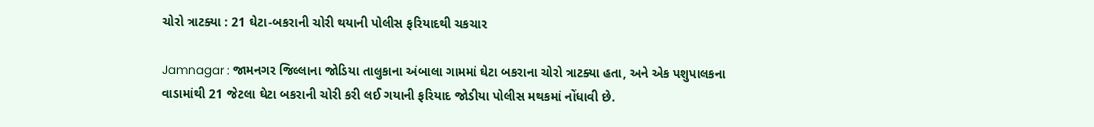ચોરો ત્રાટક્યા : 21 ઘેટા-બકરાની ચોરી થયાની પોલીસ ફરિયાદથી ચકચાર

Jamnagar : જામનગર જિલ્લાના જોડિયા તાલુકાના અંબાલા ગામમાં ઘેટા બકરાના ચોરો ત્રાટક્યા હતા, અને એક પશુપાલકના વાડામાંથી 21 જેટલા ઘેટા બકરાની ચોરી કરી લઈ ગયાની ફરિયાદ જોડીયા પોલીસ મથકમાં નોંધાવી છે.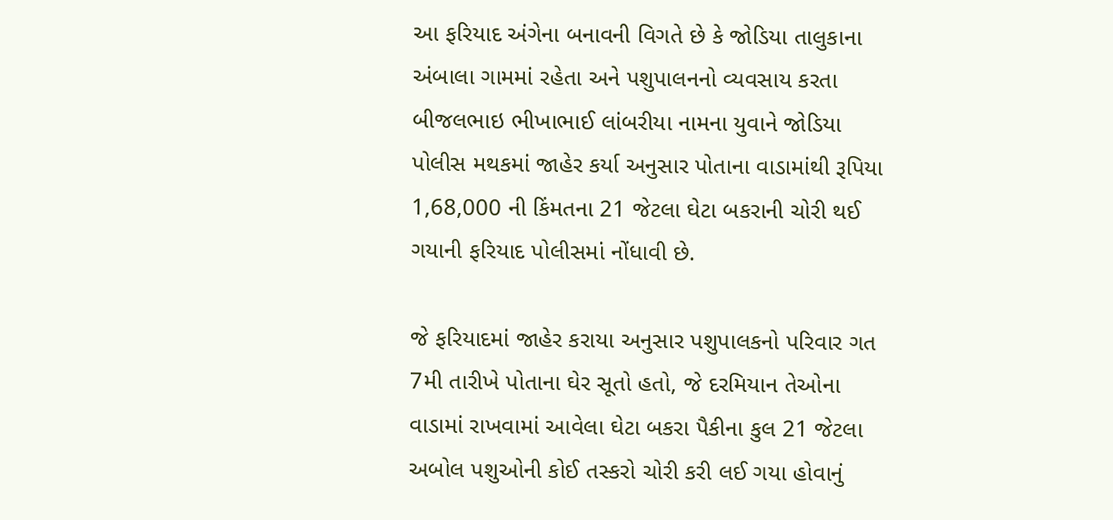આ ફરિયાદ અંગેના બનાવની વિગતે છે કે જોડિયા તાલુકાના અંબાલા ગામમાં રહેતા અને પશુપાલનનો વ્યવસાય કરતા બીજલભાઇ ભીખાભાઈ લાંબરીયા નામના યુવાને જોડિયા પોલીસ મથકમાં જાહેર કર્યા અનુસાર પોતાના વાડામાંથી રૂપિયા 1,68,000 ની કિંમતના 21 જેટલા ઘેટા બકરાની ચોરી થઈ ગયાની ફરિયાદ પોલીસમાં નોંધાવી છે.

જે ફરિયાદમાં જાહેર કરાયા અનુસાર પશુપાલકનો પરિવાર ગત 7મી તારીખે પોતાના ઘેર સૂતો હતો, જે દરમિયાન તેઓના વાડામાં રાખવામાં આવેલા ઘેટા બકરા પૈકીના કુલ 21 જેટલા અબોલ પશુઓની કોઈ તસ્કરો ચોરી કરી લઈ ગયા હોવાનું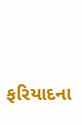ફરિયાદના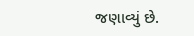જણાવ્યું છે.